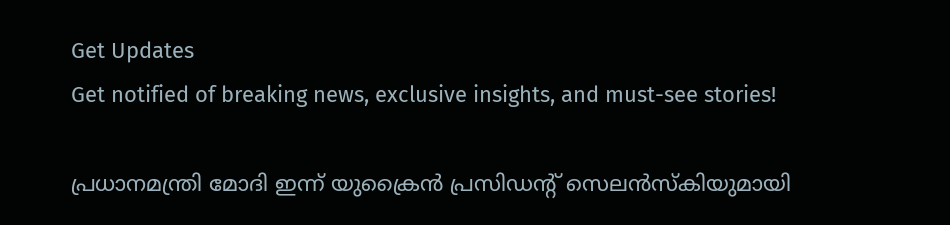Get Updates
Get notified of breaking news, exclusive insights, and must-see stories!

പ്രധാനമന്ത്രി മോദി ഇന്ന് യുക്രൈൻ പ്രസിഡന്റ് സെലൻസ്കിയുമായി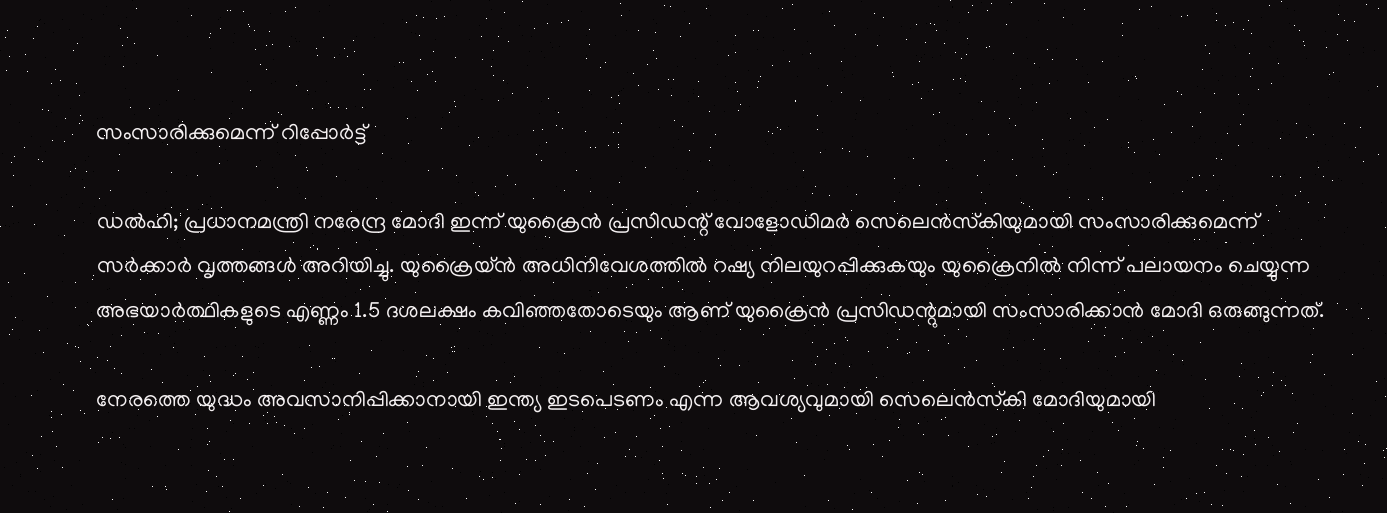സംസാരിക്കുമെന്ന് റിപ്പോർട്ട്

ഡൽഹി; പ്രധാനമന്ത്രി നരേന്ദ്ര മോദി ഇന്ന് യുക്രൈൻ പ്രസിഡന്റ് വോളോഡിമർ സെലെൻസ്‌കിയുമായി സംസാരിക്കുമെന്ന് സർക്കാർ വൃത്തങ്ങൾ അറിയിച്ചു. യുക്രൈയ്‌ൻ അധിനിവേശത്തിൽ റഷ്യ നിലയുറപ്പിക്കുകയും യുക്രൈനിൽ നിന്ന് പലായനം ചെയ്യുന്ന അഭയാർത്ഥികളുടെ എണ്ണം 1.5 ദശലക്ഷം കവിഞ്ഞതോടെയും ആണ് യുക്രൈൻ പ്രസിഡന്റുമായി സംസാരിക്കാൻ മോദി ഒരുങ്ങുന്നത്.

നേരത്തെ യുദ്ധം അവസാനിപ്പിക്കാനായി ഇന്ത്യ ഇടപെടണം എന്ന ആവശ്യവുമായി സെലെൻസ്‌കി മോദിയുമായി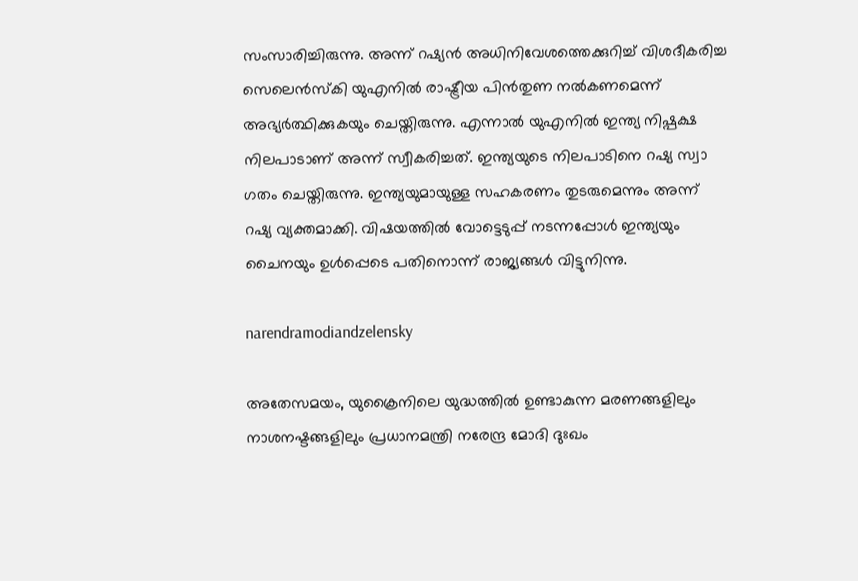സംസാരിച്ചിരുന്നു. അന്ന് റഷ്യൻ അധിനിവേശത്തെക്കുറിച്ച് വിശദീകരിച്ച സെലെൻസ്‌കി യുഎനിൽ രാഷ്ട്രീയ പിൻതുണ നൽകണമെന്ന് അഭ്യർത്ഥിക്കുകയും ചെയ്തിരുന്നു. എന്നാൽ യുഎനിൽ ഇന്ത്യ നിഷ്പക്ഷ നിലപാടാണ് അന്ന് സ്വീകരിച്ചത്. ഇന്ത്യയുടെ നിലപാടിനെ റഷ്യ സ്വാ ഗതം ചെയ്തിരുന്നു. ഇന്ത്യയുമായുള്ള സഹകരണം തുടരുമെന്നും അന്ന് റഷ്യ വ്യക്തമാക്കി. വിഷയത്തിൽ വോട്ടെടുപ്പ് നടന്നപ്പോൾ ഇന്ത്യയും ചൈനയും ഉൾപ്പെടെ പതിനൊന്ന് രാജ്യങ്ങൾ വിട്ടുനിന്നു.

narendramodiandzelensky

അതേസമയം, യുക്രൈനിലെ യുദ്ധത്തിൽ ഉണ്ടാകുന്ന മരണങ്ങളിലും നാശനഷ്ടങ്ങളിലും പ്രധാനമന്ത്രി നരേന്ദ്ര മോദി ദുഃഖം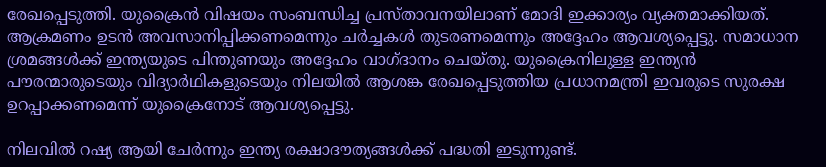രേഖപ്പെടുത്തി. യുക്രൈൻ വിഷയം സംബന്ധിച്ച പ്രസ്താവനയിലാണ് മോദി ഇക്കാര്യം വ്യക്തമാക്കിയത്. ആക്രമണം ഉടൻ അവസാനിപ്പിക്കണമെന്നും ചർച്ചകൾ തുടരണമെന്നും അദ്ദേഹം ആവശ്യപ്പെട്ടു. സമാധാന ശ്രമങ്ങൾക്ക് ഇന്ത്യയുടെ പിന്തുണയും അദ്ദേഹം വാഗ്ദാനം ചെയ്തു. യുക്രൈനിലുള്ള ഇന്ത്യൻ പൗരന്മാരുടെയും വിദ്യാർഥികളുടെയും നിലയിൽ ആശങ്ക രേഖപ്പെടുത്തിയ പ്രധാനമന്ത്രി ഇവരുടെ സുരക്ഷ ഉറപ്പാക്കണമെന്ന് യുക്രൈനോട് ആവശ്യപ്പെട്ടു.

നിലവിൽ റഷ്യ ആയി ചേർന്നും ഇന്ത്യ രക്ഷാദൗത്യങ്ങൾക്ക് പദ്ധതി ഇടുന്നുണ്ട്.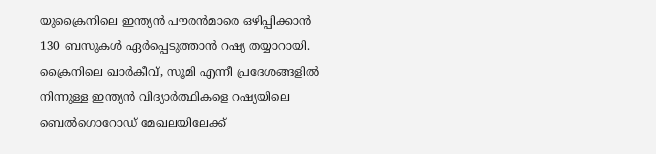യുക്രൈനിലെ ഇന്ത്യൻ പൗരൻമാരെ ഒഴിപ്പിക്കാൻ 130 ബസുകള്‍ ഏര്‍പ്പെടുത്താൻ റഷ്യ തയ്യാറായി. ക്രൈനിലെ ഖാര്‍കീവ്, സൂമി എന്നീ പ്രദേശങ്ങളില്‍ നിന്നുള്ള ഇന്ത്യന്‍ വിദ്യാര്‍ത്ഥികളെ റഷ്യയിലെ ബെൽഗൊറോഡ് മേഖലയിലേക്ക്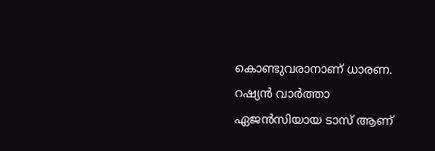കൊണ്ടുവരാനാണ് ധാരണ. റഷ്യന്‍ വാര്‍ത്താ ഏജന്‍സിയായ ടാസ് ആണ്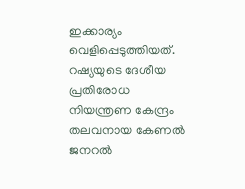ഇക്കാര്യം വെളിപ്പെടുത്തിയത്. റഷ്യയുടെ ദേശീയ പ്രതിരോധ നിയന്ത്രണ കേന്ദ്രം തലവനായ കേണല്‍ ജനറല്‍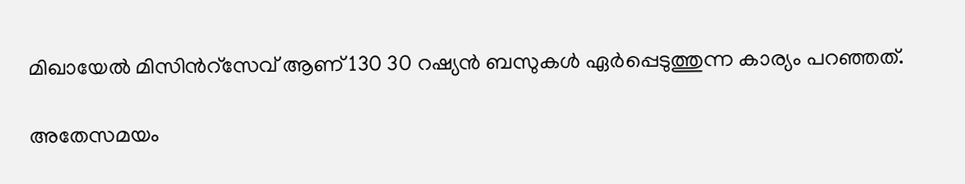മിഖായേല്‍ മിസിന്‍റ്സേവ് ആണ് 130 30 റഷ്യന്‍ ബസുകള്‍ ഏര്‍പ്പെടുത്തുന്ന കാര്യം പറഞ്ഞത്.

അതേസമയം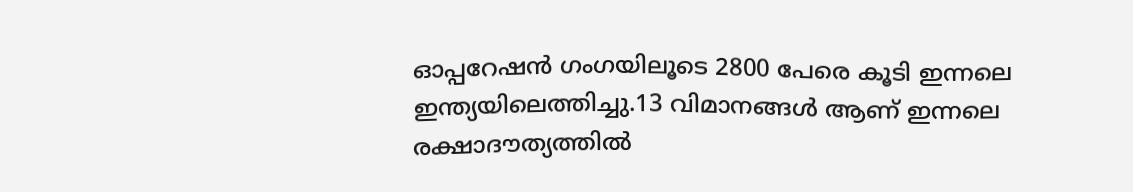ഓപ്പറേഷൻ ഗംഗയിലൂടെ 2800 പേരെ കൂടി ഇന്നലെ ഇന്ത്യയിലെത്തിച്ചു.13 വിമാനങ്ങൾ ആണ് ഇന്നലെ രക്ഷാദൗത്യത്തിൽ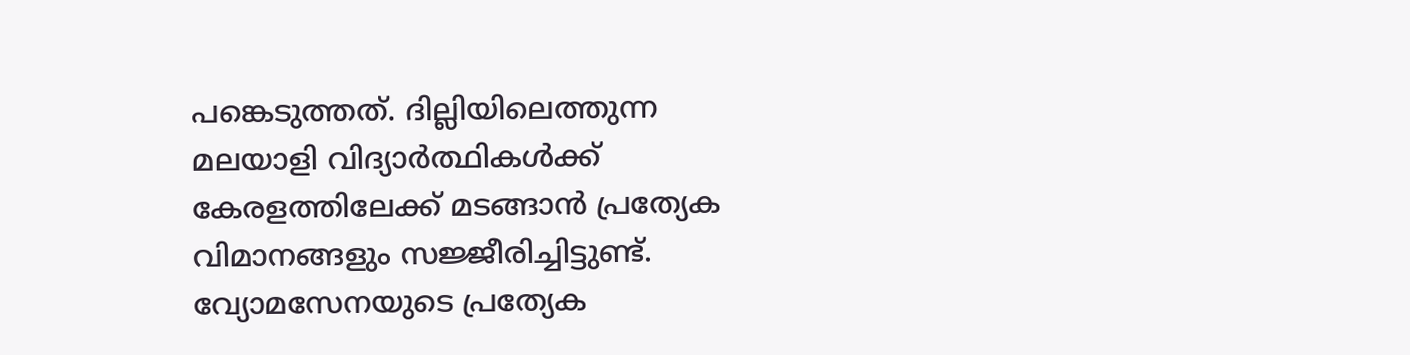പങ്കെടുത്തത്. ദില്ലിയിലെത്തുന്ന മലയാളി വിദ്യാർത്ഥികൾക്ക് കേരളത്തിലേക്ക് മടങ്ങാൻ പ്രത്യേക വിമാനങ്ങളും സജ്ജീരിച്ചിട്ടുണ്ട്. വ്യോമസേനയുടെ പ്രത്യേക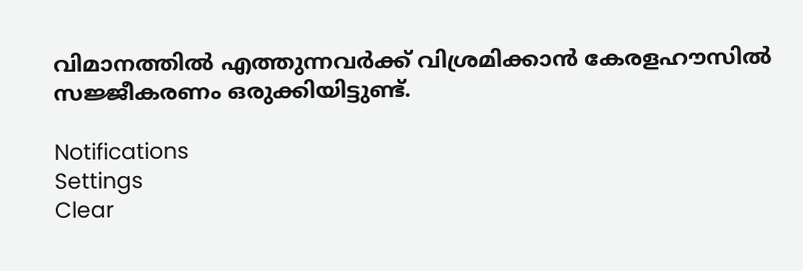വിമാനത്തിൽ എത്തുന്നവർക്ക് വിശ്രമിക്കാൻ കേരളഹൗസിൽ സജ്ജീകരണം ഒരുക്കിയിട്ടുണ്ട്.

Notifications
Settings
Clear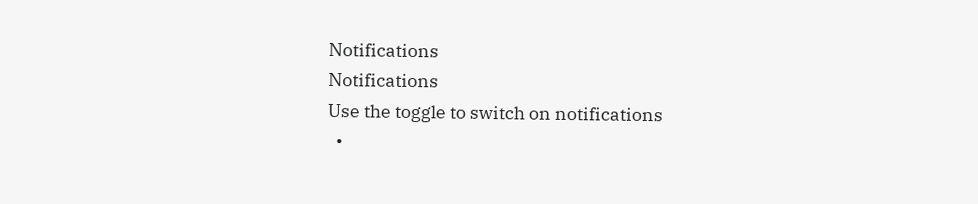Notifications
Notifications
Use the toggle to switch on notifications
  •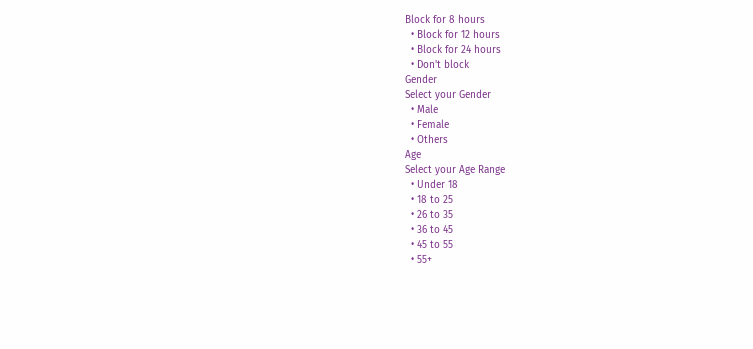Block for 8 hours
  • Block for 12 hours
  • Block for 24 hours
  • Don't block
Gender
Select your Gender
  • Male
  • Female
  • Others
Age
Select your Age Range
  • Under 18
  • 18 to 25
  • 26 to 35
  • 36 to 45
  • 45 to 55
  • 55+